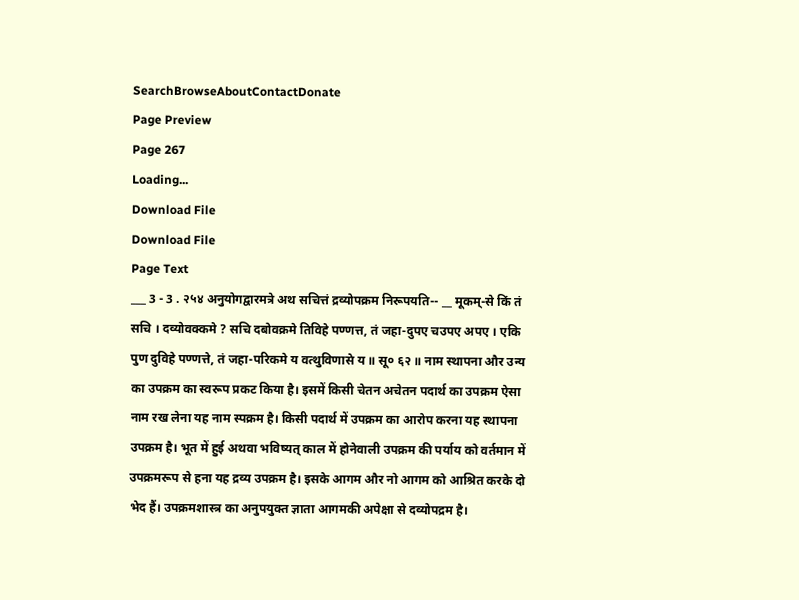SearchBrowseAboutContactDonate
Page Preview
Page 267
Loading...
Download File
Download File
Page Text
___ 3 - 3 . २५४ अनुयोगद्वारमत्रे अथ सचित्तं द्रव्योपक्रम निरूपयति-- __ मूकम्-से किं तं सचि । दव्योवक्कमे ? सचि दबोवक्रमे तिविहे पण्णत्त, तं जहा-दुपए चउपए अपए । एकि पुण दुविहे पण्णत्ते, तं जहा-परिकमे य वत्थुविणासे य ॥ सू० ६२ ॥ नाम स्थापना और उन्य का उपक्रम का स्वरूप प्रकट किया है। इसमें किसी चेतन अचेतन पदार्थ का उपक्रम ऐसा नाम रख लेना यह नाम स्पक्रम है। किसी पदार्थ में उपक्रम का आरोप करना यह स्थापना उपक्रम है। भूत में हुई अथवा भविष्यत् काल में होनेवाली उपक्रम की पर्याय को वर्तमान में उपक्रमरूप से हना यह द्रव्य उपक्रम है। इसके आगम और नो आगम को आश्रित करके दो भेद हैं। उपक्रमशास्त्र का अनुपयुक्त ज्ञाता आगमकी अपेक्षा से दव्योपद्रम है।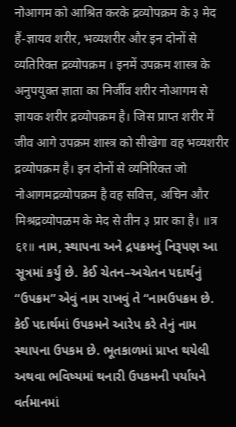नोआगम को आश्रित करके द्रव्योपक्रम के ३ मेद हैं-ज्ञायव शरीर, भव्यशरीर और इन दोनों से व्यतिरिक्त द्रव्योपक्रम । इनमें उपक्रम शास्त्र के अनुपयुक्त ज्ञाता का निर्जीव शरीर नोआगम से ज्ञायक शरीर द्रव्योपक्रम है। जिस प्राप्त शरीर में जीव आगे उपक्रम शास्त्र को सीखेगा वह भव्यशरीर द्रव्योपक्रम है। इन दोनों से व्यनिरिक्त जो नोआगमद्रव्योपक्रम है वह सवित्त, अचिन और मिश्रद्रव्योपळम के मेद से तीन ३ प्रार का है। ॥त्र ६१॥ નામ, સ્થાપના અને દ્રપક્રમનું નિરૂપણ આ સૂત્રમાં કર્યું છે. કેઈ ચેતન–અચેતન પદાર્થનું “ઉપક્રમ” એવું નામ રાખવું તે “નામઉપક્રમ છે. કેઈ પદાર્થમાં ઉપકમને આરેપ કરે તેનું નામ સ્થાપના ઉપકમ છે. ભૂતકાળમાં પ્રાપ્ત થયેલી અથવા ભવિષ્યમાં થનારી ઉપકમની પર્યાયને વર્તમાનમાં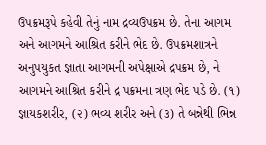ઉપક્રમરૂપે કહેવી તેનું નામ દ્રવ્યઉપક્રમ છે. તેના આગમ અને આગમને આશ્રિત કરીને ભેદ છે. ઉપક્રમશાત્રને અનુપયુકત જ્ઞાતા આગમની અપેક્ષાએ દ્રપક્રમ છે, ને આગમને આશ્રિત કરીને દ્ર પક્રમના ત્રણ ભેદ પડે છે. (૧) જ્ઞાયકશરીર, (૨) ભવ્ય શરીર અને (૩) તે બન્નેથી ભિન્ન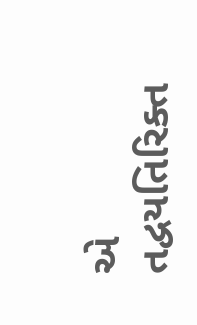એ તદ્વયતિરિક્ત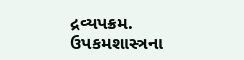દ્રવ્યપક્રમ. ઉપકમશાસ્ત્રના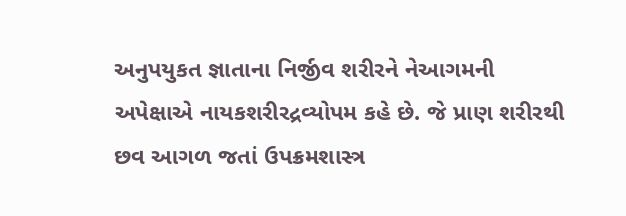અનુપયુકત જ્ઞાતાના નિર્જીવ શરીરને નેઆગમની અપેક્ષાએ નાયકશરીરદ્રવ્યોપમ કહે છે. જે પ્રાણ શરીરથી છવ આગળ જતાં ઉપક્રમશાસ્ત્ર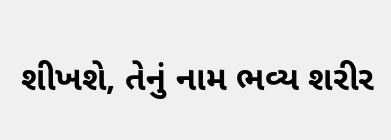શીખશે, તેનું નામ ભવ્ય શરીર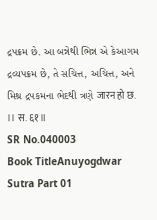દ્રપક્રમ છે. આ બન્નેથી ભિન્ન એ કેઆગમ દ્રવ્યપક્રમ છે, તે સચિત્ત, અચિત્ત, અને મિશ્ર દ્રપકમના ભેદથી ત્રણે जारन हो छ. ।। स. ६१ ॥
SR No.040003
Book TitleAnuyogdwar Sutra Part 01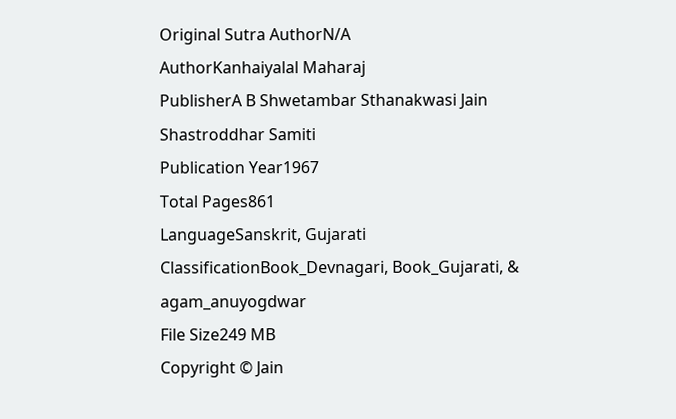Original Sutra AuthorN/A
AuthorKanhaiyalal Maharaj
PublisherA B Shwetambar Sthanakwasi Jain Shastroddhar Samiti
Publication Year1967
Total Pages861
LanguageSanskrit, Gujarati
ClassificationBook_Devnagari, Book_Gujarati, & agam_anuyogdwar
File Size249 MB
Copyright © Jain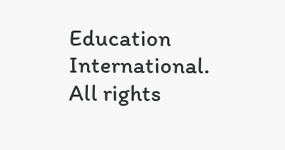Education International. All rights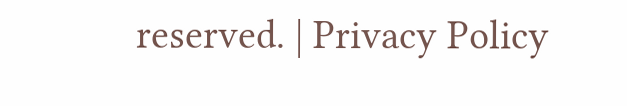reserved. | Privacy Policy